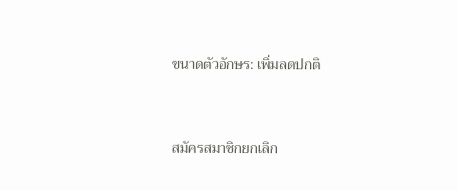ขนาดตัวอักษร: เพิ่มลดปกติ


สมัครสมาชิกยกเลิก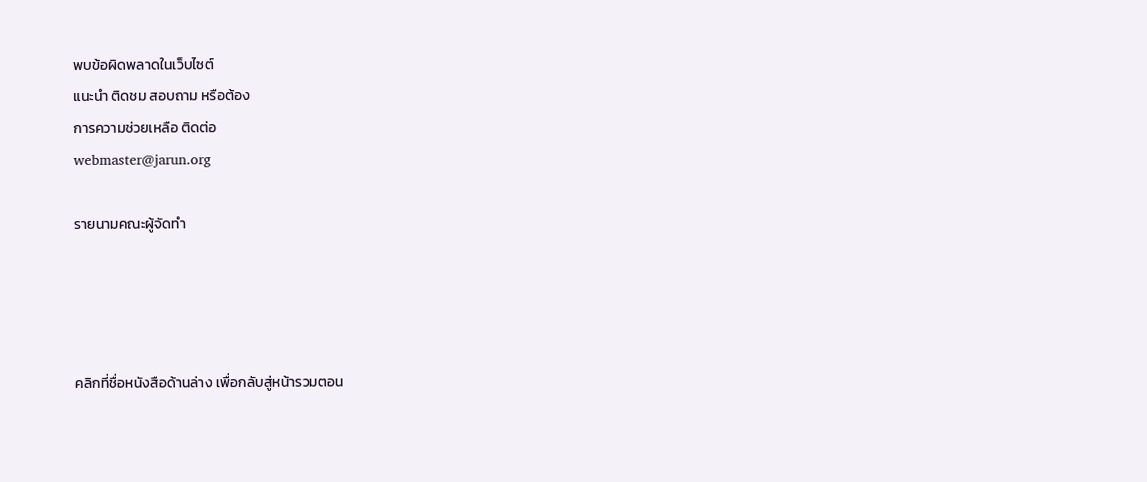พบข้อผิดพลาดในเว็บไซต์
แนะนำ ติดชม สอบถาม หรือต้อง
การความช่วยเหลือ ติดต่อ
webmaster@jarun.org

รายนามคณะผู้จัดทำ




คลิกที่ชื่อหนังสือด้านล่าง เพื่อกลับสู่หน้ารวมตอน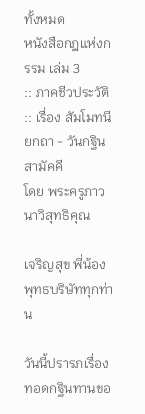ทั้งหมด
หนังสือกฎแห่งกรรม เล่ม 3
:: ภาคชีวประวัติ :: เรื่อง สัมโมทนียกถา - วันกฐินสามัคคี
โดย พระครูภาวนาวิสุทธิคุณ

เจริญสุข พี่น้องพุทธบริษัททุกท่าน

วันนี้ปรารภเรื่องทอดกฐินทานขอ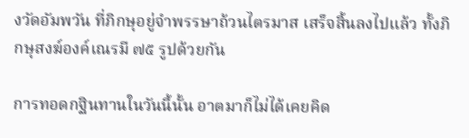งวัดอัมพวัน ที่ภิกษุอยู่จำพรรษาถ้วนไตรมาส เสร็จสิ้นลงไปแล้ว ทั้งภิกษุสงฆ์องค์เณรมี ๗๕ รูปด้วยกัน

การทอดกฐินทานในวันนี้นั้น อาตมาก็ไม่ได้เคยคิด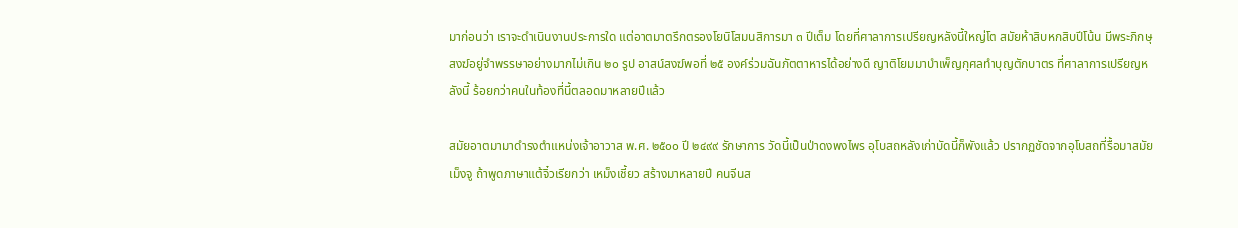มาก่อนว่า เราจะดำเนินงานประการใด แต่อาตมาตรึกตรองโยนิโสมนสิการมา ๓ ปีเต็ม โดยที่ศาลาการเปรียญหลังนี้ใหญ่โต สมัยห้าสิบหกสิบปีโน้น มีพระภิกษุสงฆ์อยู่จำพรรษาอย่างมากไม่เกิน ๒๐ รูป อาสน์สงฆ์พอที่ ๒๕ องค์ร่วมฉันภัตตาหารได้อย่างดี ญาติโยมมาบำเพ็ญกุศลทำบุญตักบาตร ที่ศาลาการเปรียญหลังนี้ ร้อยกว่าคนในท้องที่นี้ตลอดมาหลายปีแล้ว

สมัยอาตมามาดำรงตำแหน่งเจ้าอาวาส พ.ศ. ๒๕๐๐ ปี ๒๔๙๙ รักษาการ วัดนี้เป็นป่าดงพงไพร อุโบสถหลังเก่าบัดนี้ก็พังแล้ว ปรากฏชัดจากอุโบสถที่รื้อมาสมัยเม็งจู ถ้าพูดภาษาแต้จิ๋วเรียกว่า เหม็งเชี้ยว สร้างมาหลายปี คนจีนส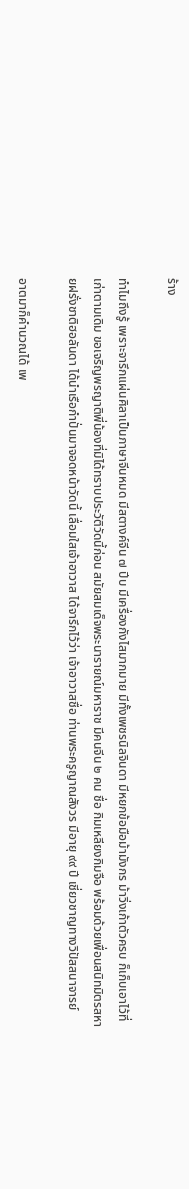ร้าง

ทำไมถึงรู้ เพราะจารึกแผ่นศิลาเป็นภาษาจีนหมด มีสตางค์จีน ๗ ปีบ มีเครื่องกังไสมากมาย มีทั้งเพชรนิลจินดา มีหยกข้อมือม้ามังกร ม้าวิ่งเก้าตัวครบ ก็เก็บเอาไว้ที่เก่าตามเดิม ขอเจริญพรญาติพี่น้องที่มิได้ทราบประวัติวัดนี้ก่อน สมัยสมเด็จพระนารายณ์มหาราช มีคนจีน ๒ คน ชื่อ กิมเหลียงกิมจือ พร้อมด้วยเพื่อนสนิทมิตรสหายฝรั่งชาติฮอลันดา ได้นำเรือกำปั่นมาจอดหน้าวัดนี้ เลื่อมใสเจ้าอาวาส ได้จารึกไว้ว่า เจ้าอาวาสชื่อ ท่านพระครูญาณสังวร มีอายุ ๙๙ ปี เชี่ยวชาญทางวิปัสสนาจารย์

อาตมาก็คำนวณได้ เพ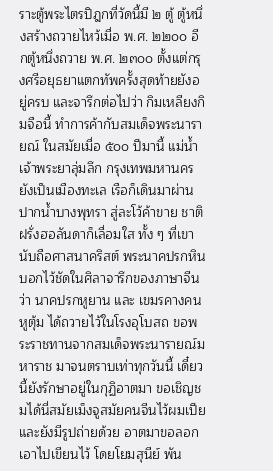ราะตู้พระไตรปิฎกที่วัดนี้มี ๒ ตู้ ตู้หนึ่งสร้างถวายไหว้เมื่อ พ.ศ. ๒๒๐๐ อีกตู้หนึ่งถวาย พ.ศ. ๒๓๐๐ ตั้งแต่กรุงศรีอยุธยาแตกทัพครั้งสุดท้ายยังอยู่ครบ และจารึกต่อไปว่า กิมเหลียงกิมจือนี้ ทำการค้ากับสมเด็จพระนารายณ์ ในสมัยเมื่อ ๕๐๐ ปีมานี้ แม่น้ำเจ้าพระยาลุ่มลึก กรุงเทพมหานครยังเป็นเมืองทะเล เรือก็เดินมาผ่านปากน้ำบางพุทรา สู่ละโว้ค้าขาย ชาติฝรั่งฮอลันดาก็เลื่อมใส ทั้ง ๆ ที่เขานับถือศาสนาคริสต์ พระนาคปรกหิน บอกไว้ชัดในศิลาจารึกของภาษาจีนว่า นาคปรกหูยาน และ เขมรคางคนหูตุ้ม ได้ถวายไว้ในโรงอุโบสถ ขอพระราชทานจากสมเด็จพระนารายณ์มหาราช มาจนตราบเท่าทุกวันนี้ เดี๋ยวนี้ยังรักษาอยู่ในกุฏิอาตมา ขอเชิญชมได้นี่สมัยเม็งจูสมัยคนจีนไว้ผมเปียและยังมีรูปถ่ายด้วย อาตมาขอลอกเอาไปเขียนไว้ โดยโยมสุนีย์ พัน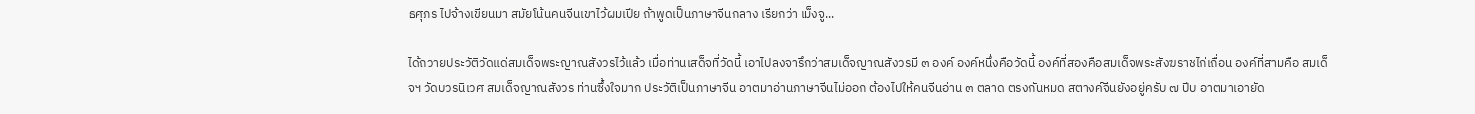ธศุภร ไปจ้างเขียนมา สมัยโน้นคนจีนเขาไว้ผมเปีย ถ้าพูดเป็นภาษาจีนกลาง เรียกว่า เม็งจู...

ได้ถวายประวัติวัดแด่สมเด็จพระญาณสังวรไว้แล้ว เมื่อท่านเสด็จที่วัดนี้ เอาไปลงจารึกว่าสมเด็จญาณสังวรมี ๓ องค์ องค์หนึ่งคือวัดนี้ องค์ที่สองคือสมเด็จพระสังฆราชไก่เถื่อน องค์ที่สามคือ สมเด็จฯ วัดบวรนิเวศ สมเด็จญาณสังวร ท่านซึ้งใจมาก ประวัติเป็นภาษาจีน อาตมาอ่านภาษาจีนไม่ออก ต้องไปให้คนจีนอ่าน ๓ ตลาด ตรงกันหมด สตางค์จีนยังอยู่ครับ ๗ ปีบ อาตมาเอายัด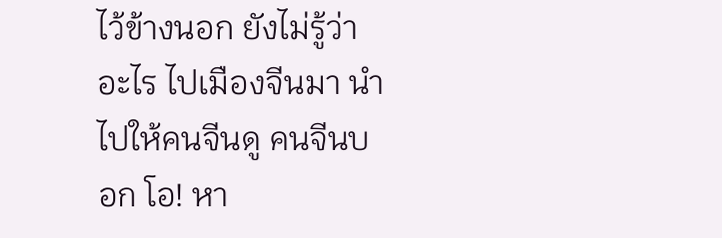ไว้ข้างนอก ยังไม่รู้ว่าอะไร ไปเมืองจีนมา นำไปให้คนจีนดู คนจีนบอก โอ! หา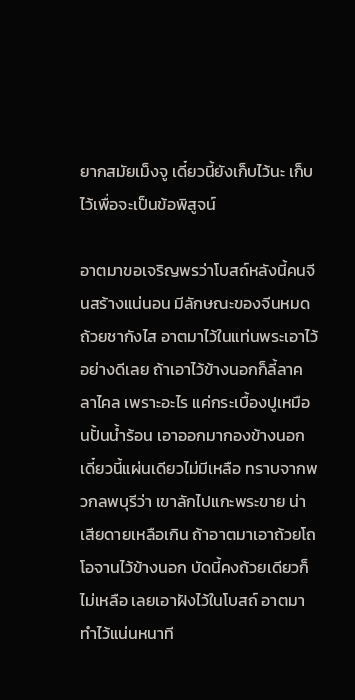ยากสมัยเม็งจู เดี๋ยวนี้ยังเก็บไว้นะ เก็บไว้เพื่อจะเป็นข้อพิสูจน์

อาตมาขอเจริญพรว่าโบสถ์หลังนี้คนจีนสร้างแน่นอน มีลักษณะของจีนหมด ถ้วยชากังไส อาตมาไว้ในแท่นพระเอาไว้อย่างดีเลย ถ้าเอาไว้ข้างนอกก็ลี้ลาคลาไคล เพราะอะไร แค่กระเบื้องปูเหมือนปั้นน้ำร้อน เอาออกมากองข้างนอก เดี๋ยวนี้แผ่นเดียวไม่มีเหลือ ทราบจากพวกลพบุรีว่า เขาลักไปแกะพระขาย น่าเสียดายเหลือเกิน ถ้าอาตมาเอาถ้วยโถโอจานไว้ข้างนอก บัดนี้คงถ้วยเดียวก็ไม่เหลือ เลยเอาฝังไว้ในโบสถ์ อาตมาทำไว้แน่นหนาที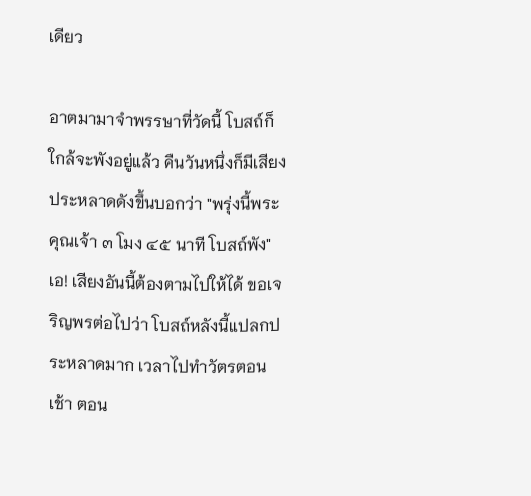เดียว

อาตมามาจำพรรษาที่วัดนี้ โบสถ์ก็ใกล้จะพังอยู่แล้ว คืนวันหนึ่งก็มีเสียงประหลาดดังขึ้นบอกว่า "พรุ่งนี้พระคุณเจ้า ๓ โมง ๔๕ นาที โบสถ์พัง" เอ! เสียงอันนี้ต้องตามไปให้ได้ ขอเจริญพรต่อไปว่า โบสถ์หลังนี้แปลกประหลาดมาก เวลาไปทำวัตรตอนเช้า ตอน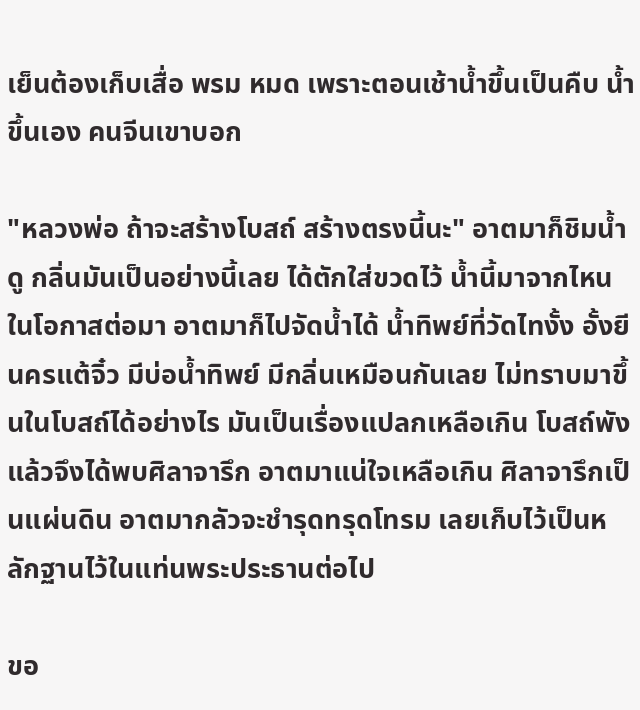เย็นต้องเก็บเสื่อ พรม หมด เพราะตอนเช้าน้ำขึ้นเป็นคืบ น้ำขึ้นเอง คนจีนเขาบอก

"หลวงพ่อ ถ้าจะสร้างโบสถ์ สร้างตรงนี้นะ" อาตมาก็ชิมน้ำดู กลิ่นมันเป็นอย่างนี้เลย ได้ตักใส่ขวดไว้ น้ำนี้มาจากไหน ในโอกาสต่อมา อาตมาก็ไปจัดน้ำได้ น้ำทิพย์ที่วัดไทงั้ง อั้งยีนครแต้จิ๋ว มีบ่อน้ำทิพย์ มีกลิ่นเหมือนกันเลย ไม่ทราบมาขึ้นในโบสถ์ได้อย่างไร มันเป็นเรื่องแปลกเหลือเกิน โบสถ์พังแล้วจึงได้พบศิลาจารึก อาตมาแน่ใจเหลือเกิน ศิลาจารึกเป็นแผ่นดิน อาตมากลัวจะชำรุดทรุดโทรม เลยเก็บไว้เป็นหลักฐานไว้ในแท่นพระประธานต่อไป

ขอ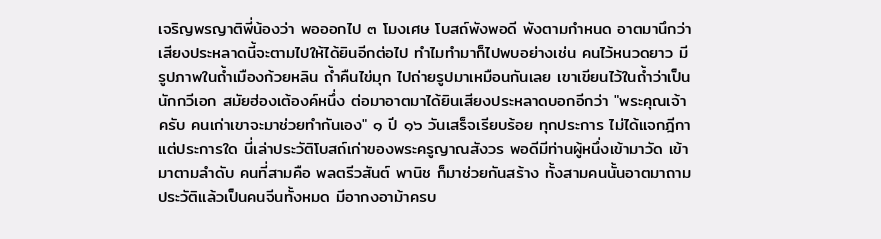เจริญพรญาติพี่น้องว่า พอออกไป ๓ โมงเศษ โบสถ์พังพอดี พังตามกำหนด อาตมานึกว่าเสียงประหลาดนี้จะตามไปให้ได้ยินอีกต่อไป ทำไมทำมาก็ไปพบอย่างเช่น คนไว้หนวดยาว มีรูปภาพในถ้ำเมืองก้วยหลิน ถ้ำคืนไข่มุก ไปถ่ายรูปมาเหมือนกันเลย เขาเขียนไว้ในถ้ำว่าเป็นนักกวีเอก สมัยฮ่องเต้องค์หนึ่ง ต่อมาอาตมาได้ยินเสียงประหลาดบอกอีกว่า "พระคุณเจ้าครับ คนเก่าเขาจะมาช่วยทำกันเอง" ๑ ปี ๑๖ วันเสร็จเรียบร้อย ทุกประการ ไม่ได้แจกฎีกาแต่ประการใด นี่เล่าประวัติโบสถ์เก่าของพระครูญาณสังวร พอดีมีท่านผู้หนึ่งเข้ามาวัด เข้ามาตามลำดับ คนที่สามคือ พลตรีวสันต์ พานิช ก็มาช่วยกันสร้าง ทั้งสามคนนั้นอาตมาถามประวัติแล้วเป็นคนจีนทั้งหมด มีอากงอาม้าครบ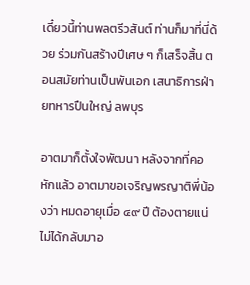เดี๋ยวนี้ท่านพลตรีวสันต์ ท่านก็มาที่นี่ด้วย ร่วมกันสร้างปีเศษ ๆ ก็เสร็จสิ้น ตอนสมัยท่านเป็นพันเอก เสนาธิการฝ่ายทหารปืนใหญ่ ลพบุร

อาตมาก็ตั้งใจพัฒนา หลังจากที่คอหักแล้ว อาตมาขอเจริญพรญาติพี่น้องว่า หมดอายุเมื่อ ๔๙ ปี ต้องตายแน่ ไม่ได้กลับมาอ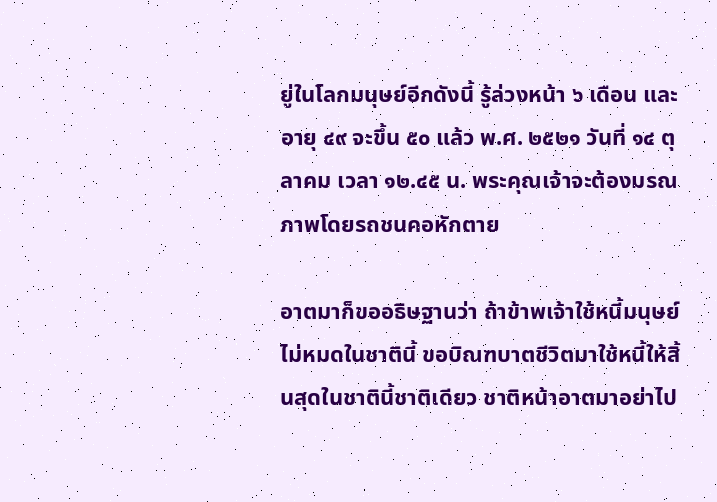ยู่ในโลกมนุษย์อีกดังนี้ รู้ล่วงหน้า ๖ เดือน และอายุ ๔๙ จะขึ้น ๕๐ แล้ว พ.ศ. ๒๕๒๑ วันที่ ๑๔ ตุลาคม เวลา ๑๒.๔๕ น. พระคุณเจ้าจะต้องมรณภาพโดยรถชนคอหักตาย

อาตมาก็ขออธิษฐานว่า ถ้าข้าพเจ้าใช้หนี้มนุษย์ไม่หมดในชาตินี้ ขอบิณฑบาตชีวิตมาใช้หนี้ให้สิ้นสุดในชาตินี้ชาติเดียว ชาติหน้าอาตมาอย่าไป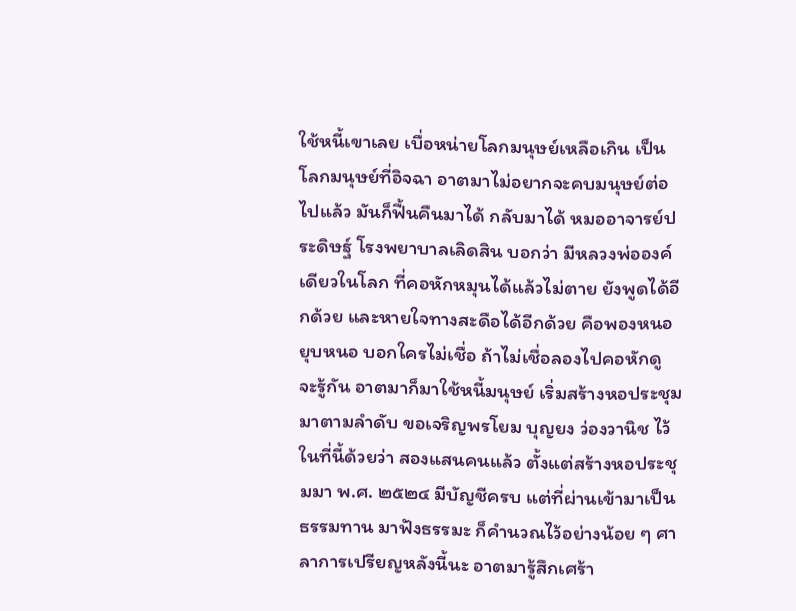ใช้หนี้เขาเลย เบื่อหน่ายโลกมนุษย์เหลือเกิน เป็นโลกมนุษย์ที่อิจฉา อาตมาไม่อยากจะคบมนุษย์ต่อไปแล้ว มันก็ฟื้นคืนมาได้ กลับมาได้ หมออาจารย์ประดิษฐ์ โรงพยาบาลเลิดสิน บอกว่า มีหลวงพ่อองค์เดียวในโลก ที่คอหักหมุนได้แล้วไม่ตาย ยังพูดได้อีกด้วย และหายใจทางสะดือได้อีกด้วย คือพองหนอ ยุบหนอ บอกใครไม่เชื่อ ถ้าไม่เชื่อลองไปคอหักดู จะรู้กัน อาตมาก็มาใช้หนี้มนุษย์ เริ่มสร้างหอประชุมมาตามลำดับ ขอเจริญพรโยม บุญยง ว่องวานิช ไว้ในที่นี้ด้วยว่า สองแสนคนแล้ว ตั้งแต่สร้างหอประชุมมา พ.ศ. ๒๕๒๔ มีบัญชีครบ แต่ที่ผ่านเข้ามาเป็นธรรมทาน มาฟังธรรมะ ก็คำนวณไว้อย่างน้อย ๆ ศาลาการเปรียญหลังนี้นะ อาตมารู้สึกเศร้า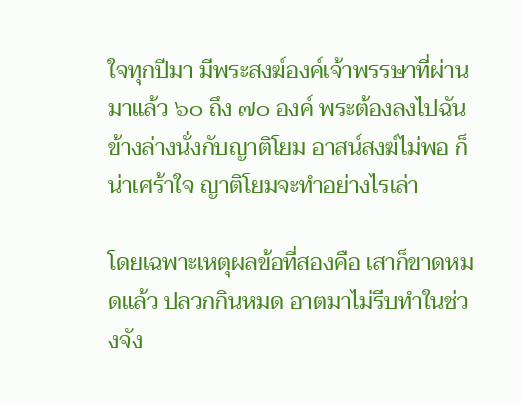ใจทุกปีมา มีพระสงฆ์องค์เจ้าพรรษาที่ผ่านมาแล้ว ๖๐ ถึง ๗๐ องค์ พระต้องลงไปฉันข้างล่างนั่งกับญาติโยม อาสน์สงฆ์ไม่พอ ก็น่าเศร้าใจ ญาติโยมจะทำอย่างไรเล่า

โดยเฉพาะเหตุผลข้อที่สองคือ เสาก็ขาดหมดแล้ว ปลวกกินหมด อาตมาไม่รีบทำในช่วงจัง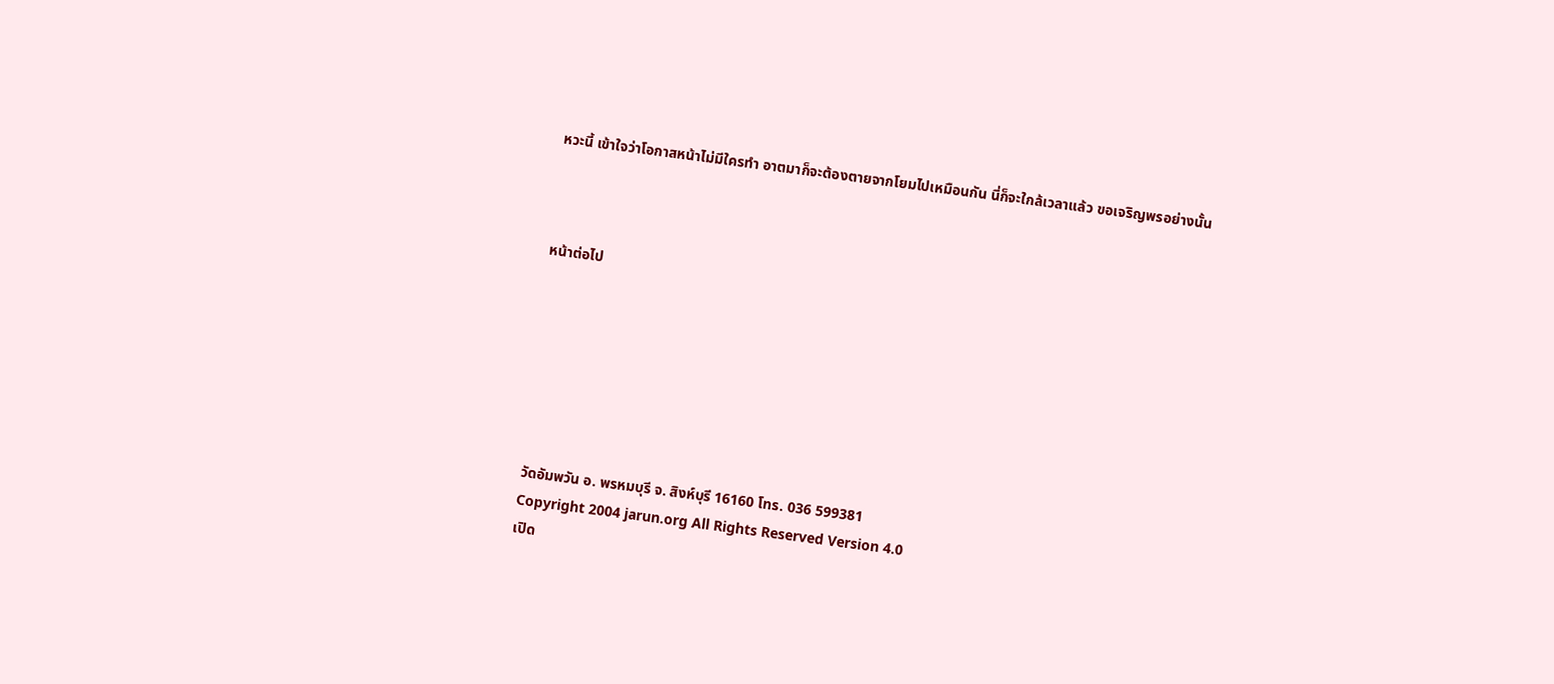หวะนี้ เข้าใจว่าโอกาสหน้าไม่มีใครทำ อาตมาก็จะต้องตายจากโยมไปเหมือนกัน นี่ก็จะใกล้เวลาแล้ว ขอเจริญพรอย่างนั้น



หน้าต่อไป







วัดอัมพวัน อ. พรหมบุรี จ. สิงห์บุรี 16160 โทร. 036 599381
Copyright 2004 jarun.org All Rights Reserved Version 4.0
เปิด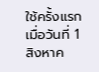ใช้ครั้งแรกเมื่อวันที่ 1 สิงหาค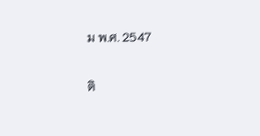ม พ.ศ. 2547

ติ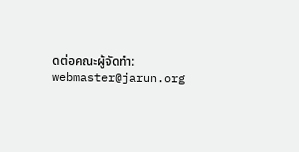ดต่อคณะผู้จัดทำ: webmaster@jarun.org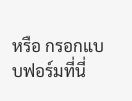หรือ กรอกแบบฟอร์มที่นี่